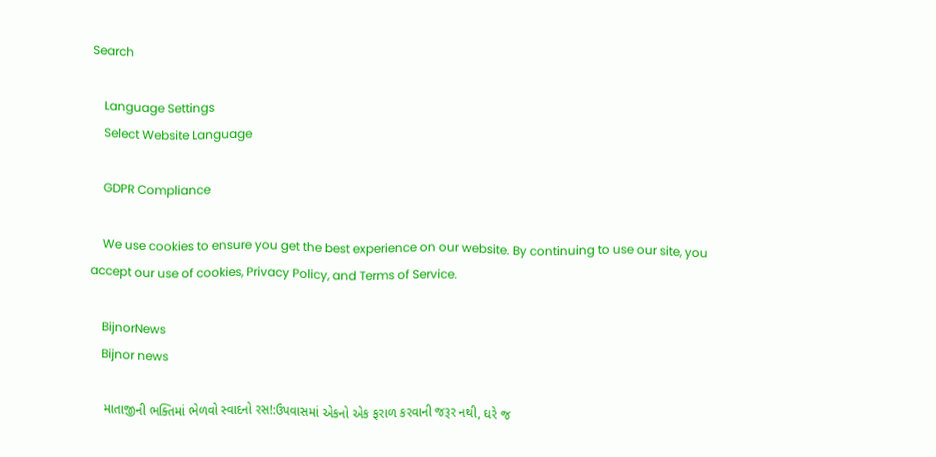Search

    Language Settings
    Select Website Language

    GDPR Compliance

    We use cookies to ensure you get the best experience on our website. By continuing to use our site, you accept our use of cookies, Privacy Policy, and Terms of Service.

    BijnorNews
    Bijnor news

    માતાજીની ભક્તિમાં ભેળવો સ્વાદનો રસ!:ઉપવાસમાં એકનો એક ફરાળ કરવાની જરૂર નથી, ઘરે જ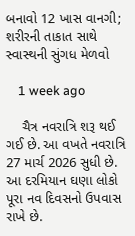બનાવો 12 ખાસ વાનગી; શરીરની તાકાત સાથે સ્વાસ્થની સુંગધ મેળવો

    1 week ago

    ચૈત્ર નવરાત્રિ શરૂ થઈ ગઈ છે. આ વખતે નવરાત્રિ 27 માર્ચ 2026 સુધી છે. આ દરમિયાન ઘણા લોકો પૂરા નવ દિવસનો ઉપવાસ રાખે છે.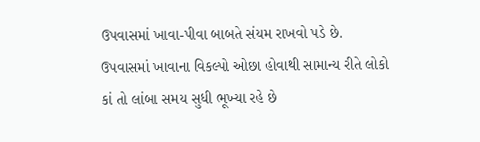ઉપવાસમાં ખાવા-પીવા બાબતે સંયમ રાખવો પડે છે. ઉપવાસમાં ખાવાના વિકલ્પો ઓછા હોવાથી સામાન્ય રીતે લોકો કાં તો લાંબા સમય સુધી ભૂખ્યા રહે છે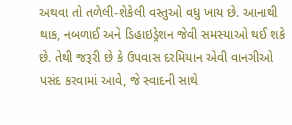અથવા તો તળેલી-શેકેલી વસ્તુઓ વધુ ખાય છે. આનાથી થાક, નબળાઈ અને ડિહાઇડ્રેશન જેવી સમસ્યાઓ થઈ શકે છે. તેથી જરૂરી છે કે ઉપવાસ દરમિયાન એવી વાનગીઓ પસંદ કરવામાં આવે, જે સ્વાદની સાથે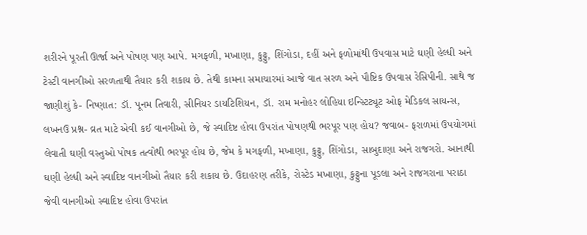શરીરને પૂરતી ઊર્જા અને પોષણ પણ આપે. મગફળી, મખાણા, કુટ્ટુ, શિંગોડા, દહીં અને ફળોમાંથી ઉપવાસ માટે ઘણી હેલ્ધી અને ટેસ્ટી વાનગીઓ સરળતાથી તૈયાર કરી શકાય છે. તેથી કામના સમાચારમાં આજે વાત સરળ અને પૌષ્ટિક ઉપવાસ રેસિપીની. સાથે જ જાણીશું કે- નિષ્ણાત: ડૉ. પૂનમ તિવારી, સીનિયર ડાયટિશિયન, ડૉ. રામ મનોહર લોહિયા ઇન્સ્ટિટ્યૂટ ઓફ મેડિકલ સાયન્સ, લખનઉ પ્રશ્ન- વ્રત માટે એવી કઈ વાનગીઓ છે, જે સ્વાદિષ્ટ હોવા ઉપરાંત પોષણથી ભરપૂર પણ હોય? જવાબ- ફરાળમાં ઉપયોગમાં લેવાતી ઘણી વસ્તુઓ પોષક તત્વોથી ભરપૂર હોય છે, જેમ કે મગફળી, મખાણા, કુટ્ટુ, શિંગોડા, સાબુદાણા અને રાજગરો. આનાથી ઘણી હેલ્ધી અને સ્વાદિષ્ટ વાનગીઓ તૈયાર કરી શકાય છે. ઉદાહરણ તરીકે, રોસ્ટેડ મખાણા, કુટ્ટુના પૂડલા અને રાજગરાના પરાઠા જેવી વાનગીઓ સ્વાદિષ્ટ હોવા ઉપરાંત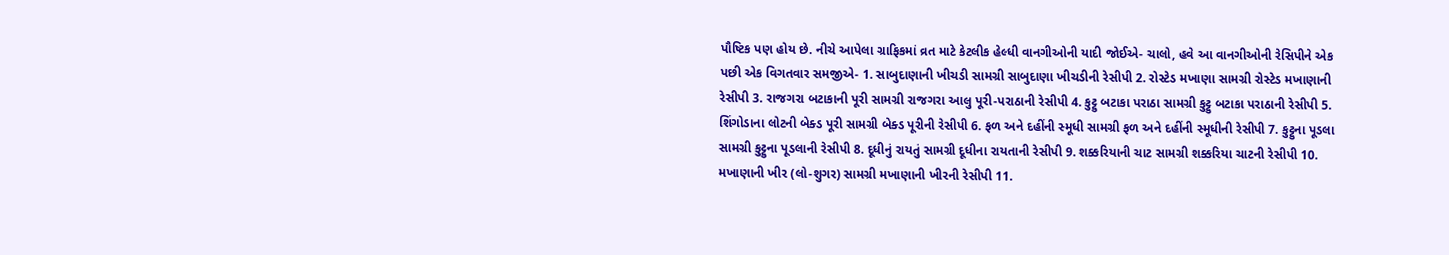પૌષ્ટિક પણ હોય છે. નીચે આપેલા ગ્રાફિકમાં વ્રત માટે કેટલીક હેલ્ધી વાનગીઓની યાદી જોઈએ- ચાલો, હવે આ વાનગીઓની રેસિપીને એક પછી એક વિગતવાર સમજીએ- 1. સાબુદાણાની ખીચડી સામગ્રી સાબુદાણા ખીચડીની રેસીપી 2. રોસ્ટેડ મખાણા સામગ્રી રોસ્ટેડ મખાણાની રેસીપી 3. રાજગરા બટાકાની પૂરી સામગ્રી રાજગરા આલુ પૂરી-પરાઠાની રેસીપી 4. કુટ્ટુ બટાકા પરાઠા સામગ્રી કુટ્ટુ બટાકા પરાઠાની રેસીપી 5. શિંગોડાના લોટની બેક્ડ પૂરી સામગ્રી બેક્ડ પૂરીની રેસીપી 6. ફળ અને દહીંની સ્મૂધી સામગ્રી ફળ અને દહીંની સ્મૂધીની રેસીપી 7. કુટ્ટુના પૂડલા સામગ્રી કુટ્ટુના પૂડલાની રેસીપી 8. દૂધીનું રાયતું સામગ્રી દૂધીના રાયતાની રેસીપી 9. શક્કરિયાની ચાટ સામગ્રી શક્કરિયા ચાટની રેસીપી 10. મખાણાની ખીર (લો-શુગર) સામગ્રી મખાણાની ખીરની રેસીપી 11.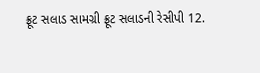ફ્રૂટ સલાડ સામગ્રી ફ્રૂટ સલાડની રેસીપી 12.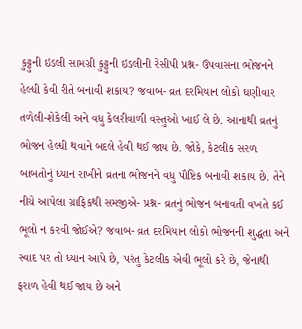કુટ્ટુની ઇડલી સામગ્રી કુટ્ટુની ઇડલીની રેસીપી પ્રશ્ન- ઉપવાસના ભોજનને હેલ્ધી કેવી રીતે બનાવી શકાય? જવાબ- વ્રત દરમિયાન લોકો ઘણીવાર તળેલી-શેકેલી અને વધુ કેલરીવાળી વસ્તુઓ ખાઈ લે છે. આનાથી વ્રતનું ભોજન હેલ્ધી થવાને બદલે હેવી થઈ જાય છે. જોકે, કેટલીક સરળ બાબતોનું ધ્યાન રાખીને વ્રતના ભોજનને વધુ પૌષ્ટિક બનાવી શકાય છે. તેને નીચે આપેલા ગ્રાફિકથી સમજીએ- પ્રશ્ન- વ્રતનું ભોજન બનાવતી વખતે કઈ ભૂલો ન કરવી જોઈએ? જવાબ- વ્રત દરમિયાન લોકો ભોજનની શુદ્ધતા અને સ્વાદ પર તો ધ્યાન આપે છે, પરંતુ કેટલીક એવી ભૂલો કરે છે, જેનાથી ફરાળ હેવી થઈ જાય છે અને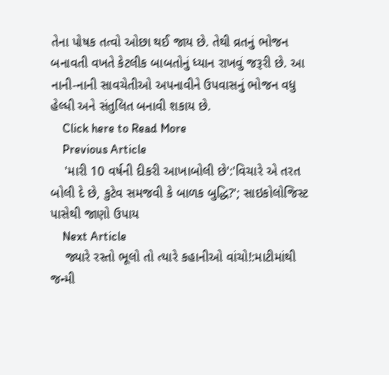તેના પોષક તત્વો ઓછા થઈ જાય છે. તેથી વ્રતનું ભોજન બનાવતી વખતે કેટલીક બાબતોનું ધ્યાન રાખવું જરૂરી છે. આ નાની-નાની સાવચેતીઓ અપનાવીને ઉપવાસનું ભોજન વધુ હેલ્ધી અને સંતુલિત બનાવી શકાય છે.
    Click here to Read More
    Previous Article
    'મારી 10 વર્ષની દીકરી આખાબોલી છે':'વિચારે એ તરત બોલી દે છે, કુટેવ સમજવી કે બાળક બુદ્ધિ?'; સાઇકોલોજિસ્ટ પાસેથી જાણો ઉપાય
    Next Article
    જ્યારે રસ્તો ભૂલો તો ત્યારે કહાનીઓ વાંચો!:માટીમાંથી જન્મી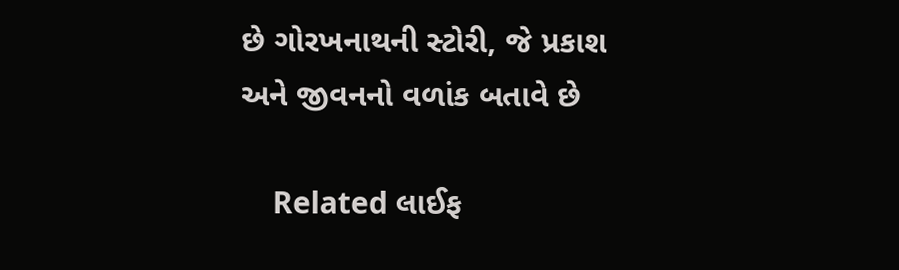છે ગોરખનાથની સ્ટોરી, જે પ્રકાશ અને જીવનનો વળાંક બતાવે છે

    Related લાઈફ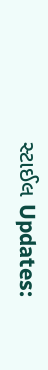સ્ટાઈલ Updates: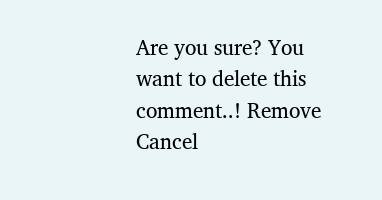Are you sure? You want to delete this comment..! Remove Cancel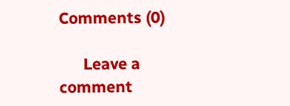Comments (0)

      Leave a comment